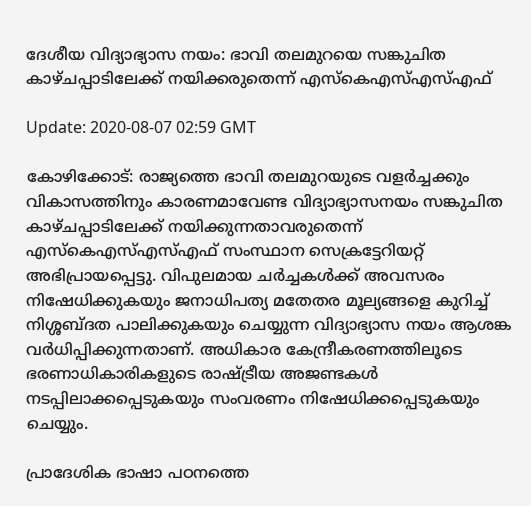ദേശീയ വിദ്യാഭ്യാസ നയം: ഭാവി തലമുറയെ സങ്കുചിത കാഴ്ചപ്പാടിലേക്ക് നയിക്കരുതെന്ന് എസ്‌കെഎസ്എസ്എഫ്

Update: 2020-08-07 02:59 GMT

കോഴിക്കോട്: രാജ്യത്തെ ഭാവി തലമുറയുടെ വളര്‍ച്ചക്കും വികാസത്തിനും കാരണമാവേണ്ട വിദ്യാഭ്യാസനയം സങ്കുചിത കാഴ്ചപ്പാടിലേക്ക് നയിക്കുന്നതാവരുതെന്ന് എസ്‌കെഎസ്എസ്എഫ് സംസ്ഥാന സെക്രട്ടേറിയറ്റ് അഭിപ്രായപ്പെട്ടു. വിപുലമായ ചര്‍ച്ചകള്‍ക്ക് അവസരം നിഷേധിക്കുകയും ജനാധിപത്യ മതേതര മൂല്യങ്ങളെ കുറിച്ച് നിശ്ശബ്ദത പാലിക്കുകയും ചെയ്യുന്ന വിദ്യാഭ്യാസ നയം ആശങ്ക വര്‍ധിപ്പിക്കുന്നതാണ്. അധികാര കേന്ദ്രീകരണത്തിലൂടെ ഭരണാധികാരികളുടെ രാഷ്ട്രീയ അജണ്ടകള്‍ നടപ്പിലാക്കപ്പെടുകയും സംവരണം നിഷേധിക്കപ്പെടുകയും ചെയ്യും.

പ്രാദേശിക ഭാഷാ പഠനത്തെ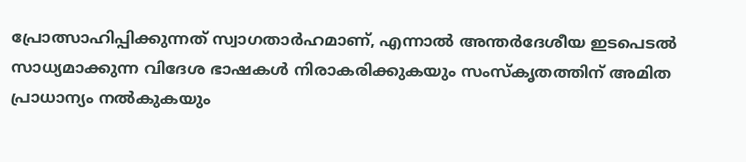പ്രോത്സാഹിപ്പിക്കുന്നത് സ്വാഗതാര്‍ഹമാണ്, എന്നാല്‍ അന്തര്‍ദേശീയ ഇടപെടല്‍ സാധ്യമാക്കുന്ന വിദേശ ഭാഷകള്‍ നിരാകരിക്കുകയും സംസ്‌കൃതത്തിന് അമിത പ്രാധാന്യം നല്‍കുകയും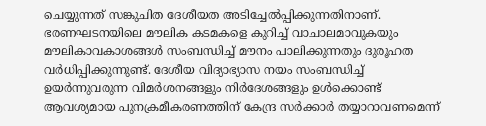ചെയ്യുന്നത് സങ്കുചിത ദേശീയത അടിച്ചേല്‍പ്പിക്കുന്നതിനാണ്. ഭരണഘടനയിലെ മൗലിക കടമകളെ കുറിച്ച് വാചാലമാവുകയും മൗലികാവകാശങ്ങള്‍ സംബന്ധിച്ച് മൗനം പാലിക്കുന്നതും ദുരൂഹത വര്‍ധിപ്പിക്കുന്നുണ്ട്. ദേശീയ വിദ്യാഭ്യാസ നയം സംബന്ധിച്ച് ഉയര്‍ന്നുവരുന്ന വിമര്‍ശനങ്ങളും നിര്‍ദേശങ്ങളും ഉള്‍ക്കൊണ്ട് ആവശ്യമായ പുനക്രമീകരണത്തിന് കേന്ദ്ര സര്‍ക്കാര്‍ തയ്യാറാവണമെന്ന്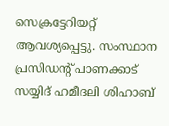സെക്രട്ടേറിയറ്റ് ആവശ്യപ്പെട്ടു. സംസ്ഥാന പ്രസിഡന്റ് പാണക്കാട് സയ്യിദ് ഹമീദലി ശിഹാബ്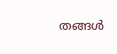തങ്ങള്‍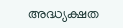അദ്ധ്യക്ഷത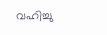വഹിച്ചു